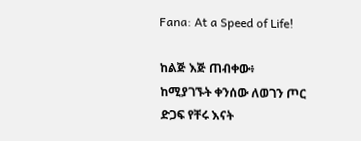Fana: At a Speed of Life!

ከልጅ እጅ ጠብቀው፥ ከሚያገኙት ቀንሰው ለወገን ጦር ድጋፍ የቸሩ እናት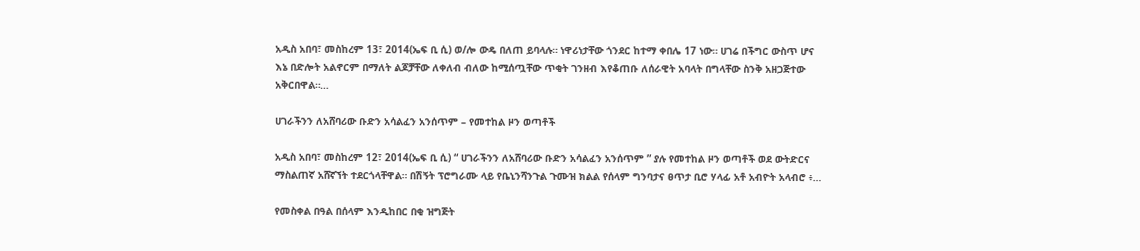አዲስ አበባ፣ መስከረም 13፣ 2014(ኤፍ ቢ ሲ) ወ/ሎ ውዴ በለጠ ይባላሉ። ነዋሪነታቸው ጎንደር ከተማ ቀበሌ 17 ነው። ሀገሬ በችግር ውስጥ ሆና እኔ በድሎት አልኖርም በማለት ልጆቻቸው ለቀለብ ብለው ከሚሰጧቸው ጥቂት ገንዘብ እየቆጠቡ ለሰራዊት አባላት በግላቸው ስንቅ አዘጋጅተው አቅርበዋል።…

ሀገራችንን ለአሸባሪው ቡድን አሳልፈን አንሰጥም – የመተከል ዞን ወጣቶች

አዲስ አበባ፣ መስከረም 12፣ 2014(ኤፍ ቢ ሲ) “ ሀገራችንን ለአሸባሪው ቡድን አሳልፈን አንሰጥም ” ያሉ የመተከል ዞን ወጣቶች ወደ ውትድርና ማስልጠኛ አሸኛኘት ተደርጎላቸዋል። በሽኝት ፕሮግራሙ ላይ የቤኒንሻንጉል ጉሙዝ ክልል የሰላም ግንባታና ፀጥታ ቢሮ ሃላፊ አቶ አብዮት አላብሮ ፥…

የመስቀል በዓል በሰላም እንዲከበር በቂ ዝግጅት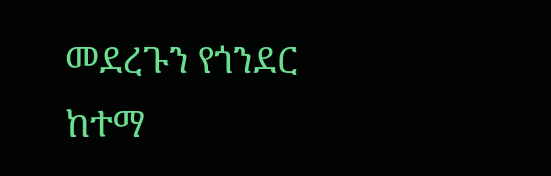መደረጉን የጎንደር ከተማ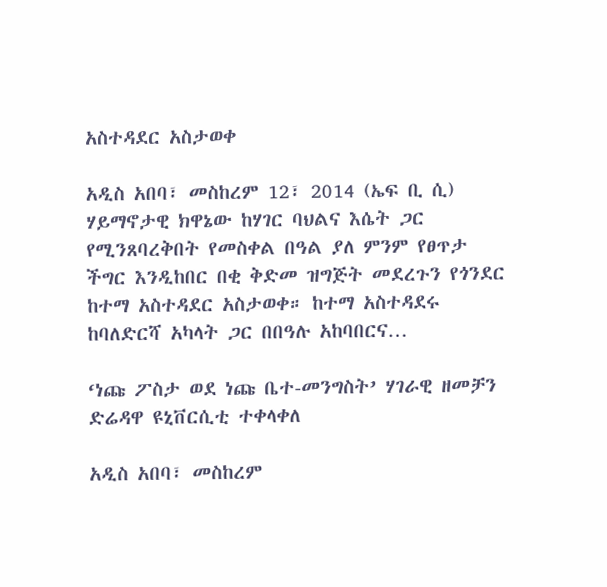አስተዳደር አስታወቀ

አዲስ አበባ፣ መስከረም 12፣ 2014 (ኤፍ ቢ ሲ) ሃይማኖታዊ ክዋኔው ከሃገር ባህልና እሴት ጋር የሚንጸባረቅበት የመስቀል በዓል ያለ ምንም የፀጥታ ችግር እንዲከበር በቂ ቅድመ ዝግጅት መደረጉን የጎንደር ከተማ አስተዳደር አስታወቀ። ከተማ አስተዳደሩ ከባለድርሻ አካላት ጋር በበዓሉ አከባበርና…

‘ነጩ ፖስታ ወደ ነጩ ቤተ-መንግስት’ ሃገራዊ ዘመቻን ድሬዳዋ ዩኒቨርሲቲ ተቀላቀለ

አዲስ አበባ፣ መስከረም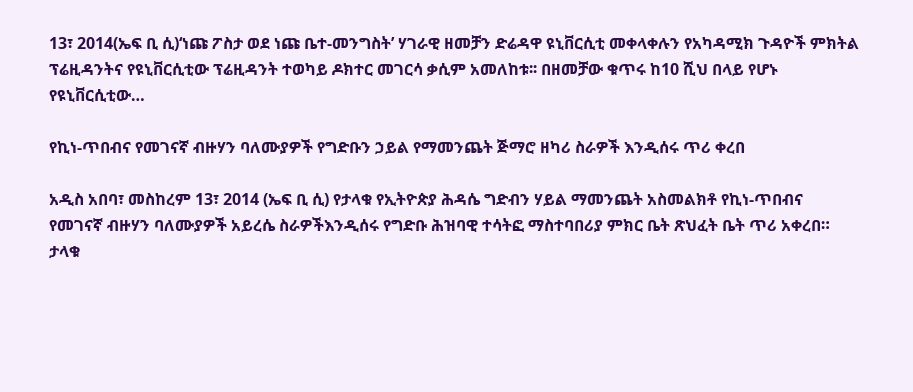13፣ 2014(ኤፍ ቢ ሲ)‘ነጩ ፖስታ ወደ ነጩ ቤተ-መንግስት’ ሃገራዊ ዘመቻን ድሬዳዋ ዩኒቨርሲቲ መቀላቀሉን የአካዳሚክ ጉዳዮች ምክትል ፕሬዚዳንትና የዩኒቨርሲቲው ፕሬዚዳንት ተወካይ ዶክተር መገርሳ ቃሲም አመለከቱ፡፡ በዘመቻው ቁጥሩ ከ10 ሺህ በላይ የሆኑ የዩኒቨርሲቲው…

የኪነ-ጥበብና የመገናኛ ብዙሃን ባለሙያዎች የግድቡን ኃይል የማመንጨት ጅማሮ ዘካሪ ስራዎች እንዲሰሩ ጥሪ ቀረበ

አዲስ አበባ፣ መስከረም 13፣ 2014 (ኤፍ ቢ ሲ) የታላቁ የኢትዮጵያ ሕዳሴ ግድብን ሃይል ማመንጨት አስመልክቶ የኪነ-ጥበብና የመገናኛ ብዙሃን ባለሙያዎች አይረሴ ስራዎችእንዲሰሩ የግድቡ ሕዝባዊ ተሳትፎ ማስተባበሪያ ምክር ቤት ጽህፈት ቤት ጥሪ አቀረበ። ታላቁ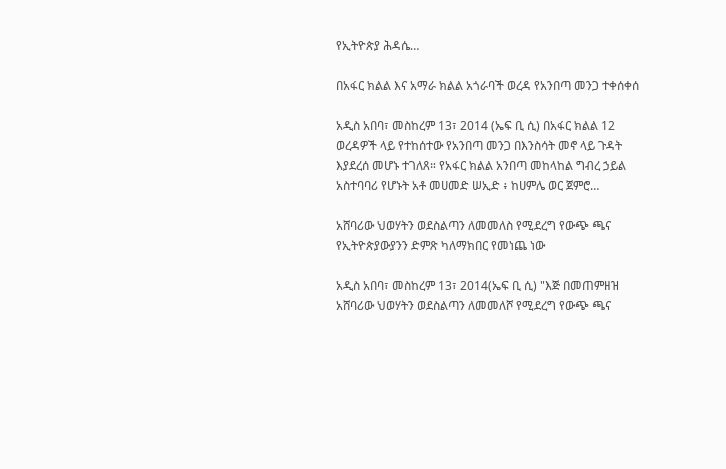የኢትዮጵያ ሕዳሴ…

በአፋር ክልል እና አማራ ክልል አጎራባች ወረዳ የአንበጣ መንጋ ተቀሰቀሰ

አዲስ አበባ፣ መስከረም 13፣ 2014 (ኤፍ ቢ ሲ) በአፋር ክልል 12 ወረዳዎች ላይ የተከሰተው የአንበጣ መንጋ በእንስሳት መኖ ላይ ጉዳት እያደረሰ መሆኑ ተገለጸ። የአፋር ክልል አንበጣ መከላከል ግብረ ኃይል አስተባባሪ የሆኑት አቶ መሀመድ ሠኢድ ፥ ከሀምሌ ወር ጀምሮ…

አሸባሪው ህወሃትን ወደስልጣን ለመመለስ የሚደረግ የውጭ ጫና የኢትዮጵያውያንን ድምጽ ካለማክበር የመነጨ ነው

አዲስ አበባ፣ መስከረም 13፣ 2014(ኤፍ ቢ ሲ) "እጅ በመጠምዘዝ አሸባሪው ህወሃትን ወደስልጣን ለመመለሾ የሚደረግ የውጭ ጫና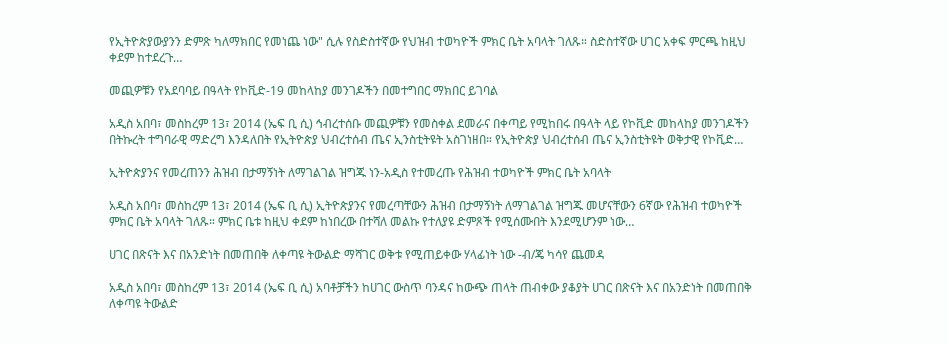የኢትዮጵያውያንን ድምጽ ካለማክበር የመነጨ ነው" ሲሉ የስድስተኛው የህዝብ ተወካዮች ምክር ቤት አባላት ገለጹ። ስድስተኛው ሀገር አቀፍ ምርጫ ከዚህ ቀደም ከተደረጉ…

መጪዎቹን የአደባባይ በዓላት የኮቪድ-19 መከላከያ መንገዶችን በመተግበር ማክበር ይገባል

አዲስ አበባ፣ መስከረም 13፣ 2014 (ኤፍ ቢ ሲ) ኅብረተሰቡ መጪዎቹን የመስቀል ደመራና በቀጣይ የሚከበሩ በዓላት ላይ የኮቪድ መከላከያ መንገዶችን በትኩረት ተግባራዊ ማድረግ እንዳለበት የኢትዮጵያ ህብረተሰብ ጤና ኢንስቲትዩት አስገነዘበ። የኢትዮጵያ ህብረተሰብ ጤና ኢንስቲትዩት ወቅታዊ የኮቪድ…

ኢትዮጵያንና የመረጠንን ሕዝብ በታማኝነት ለማገልገል ዝግጁ ነን-አዲስ የተመረጡ የሕዝብ ተወካዮች ምክር ቤት አባላት

አዲስ አበባ፣ መስከረም 13፣ 2014 (ኤፍ ቢ ሲ) ኢትዮጵያንና የመረጣቸውን ሕዝብ በታማኝነት ለማገልገል ዝግጁ መሆናቸውን 6ኛው የሕዝብ ተወካዮች ምክር ቤት አባላት ገለጹ። ምክር ቤቱ ከዚህ ቀደም ከነበረው በተሻለ መልኩ የተለያዩ ድምጾች የሚሰሙበት እንደሚሆንም ነው…

ሀገር በጽናት እና በአንድነት በመጠበቅ ለቀጣዩ ትውልድ ማሻገር ወቅቱ የሚጠይቀው ሃላፊነት ነው -ብ/ጄ ካሳየ ጨመዳ

አዲስ አበባ፣ መስከረም 13፣ 2014 (ኤፍ ቢ ሲ) አባቶቻችን ከሀገር ውስጥ ባንዳና ከውጭ ጠላት ጠብቀው ያቆያት ሀገር በጽናት እና በአንድነት በመጠበቅ ለቀጣዩ ትውልድ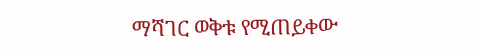ማሻገር ወቅቱ የሚጠይቀው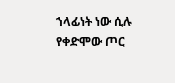ኀላፊነት ነው ሲሉ የቀድሞው ጦር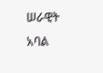ሠራዊት አባል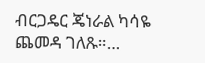ብርጋዴር ጄነራል ካሳዬ ጨመዳ ገለጹ።…